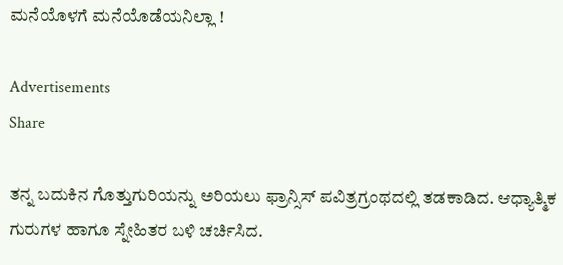ಮನೆಯೊಳಗೆ ಮನೆಯೊಡೆಯನಿಲ್ಲಾ !

Advertisements
Share

ತನ್ನ ಬದುಕಿನ ಗೊತ್ತುಗುರಿಯನ್ನು ಅರಿಯಲು ಫ್ರಾನ್ಸಿಸ್ ಪವಿತ್ರಗ್ರಂಥದಲ್ಲಿ ತಡಕಾಡಿದ. ಆಧ್ಯಾತ್ಮಿಕ ಗುರುಗಳ ಹಾಗೂ ಸ್ನೇಹಿತರ ಬಳಿ ಚರ್ಚಿಸಿದ.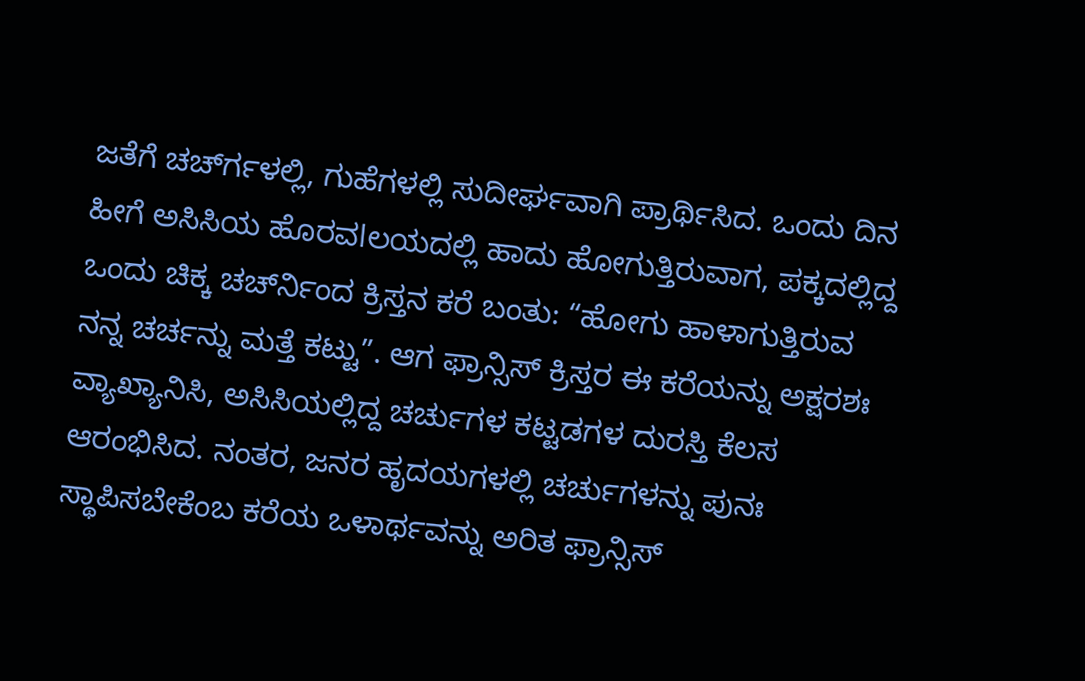ಜತೆಗೆ ಚರ್ಚ್‍ಗಳಲ್ಲಿ, ಗುಹೆಗಳಲ್ಲಿ ಸುದೀರ್ಘವಾಗಿ ಪ್ರಾರ್ಥಿಸಿದ. ಒಂದು ದಿನ ಹೀಗೆ ಅಸಿಸಿಯ ಹೊರವlಲಯದಲ್ಲಿ ಹಾದು ಹೋಗುತ್ತಿರುವಾಗ, ಪಕ್ಕದಲ್ಲಿದ್ದ ಒಂದು ಚಿಕ್ಕ ಚರ್ಚ್‍ನಿಂದ ಕ್ರಿಸ್ತನ ಕರೆ ಬಂತು: “ಹೋಗು ಹಾಳಾಗುತ್ತಿರುವ ನನ್ನ ಚರ್ಚನ್ನು ಮತ್ತೆ ಕಟ್ಟು”. ಆಗ ಫ್ರಾನ್ಸಿಸ್ ಕ್ರಿಸ್ತರ ಈ ಕರೆಯನ್ನು ಅಕ್ಷರಶಃ ವ್ಯಾಖ್ಯಾನಿಸಿ, ಅಸಿಸಿಯಲ್ಲಿದ್ದ ಚರ್ಚುಗಳ ಕಟ್ಟಡಗಳ ದುರಸ್ತಿ ಕೆಲಸ ಆರಂಭಿಸಿದ. ನಂತರ, ಜನರ ಹೃದಯಗಳಲ್ಲಿ ಚರ್ಚುಗಳನ್ನು ಪುನಃ ಸ್ಥಾಪಿಸಬೇಕೆಂಬ ಕರೆಯ ಒಳಾರ್ಥವನ್ನು ಅರಿತ ಫ್ರಾನ್ಸಿಸ್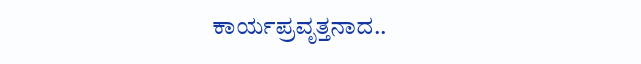ಕಾರ್ಯಪ್ರವೃತ್ತನಾದ..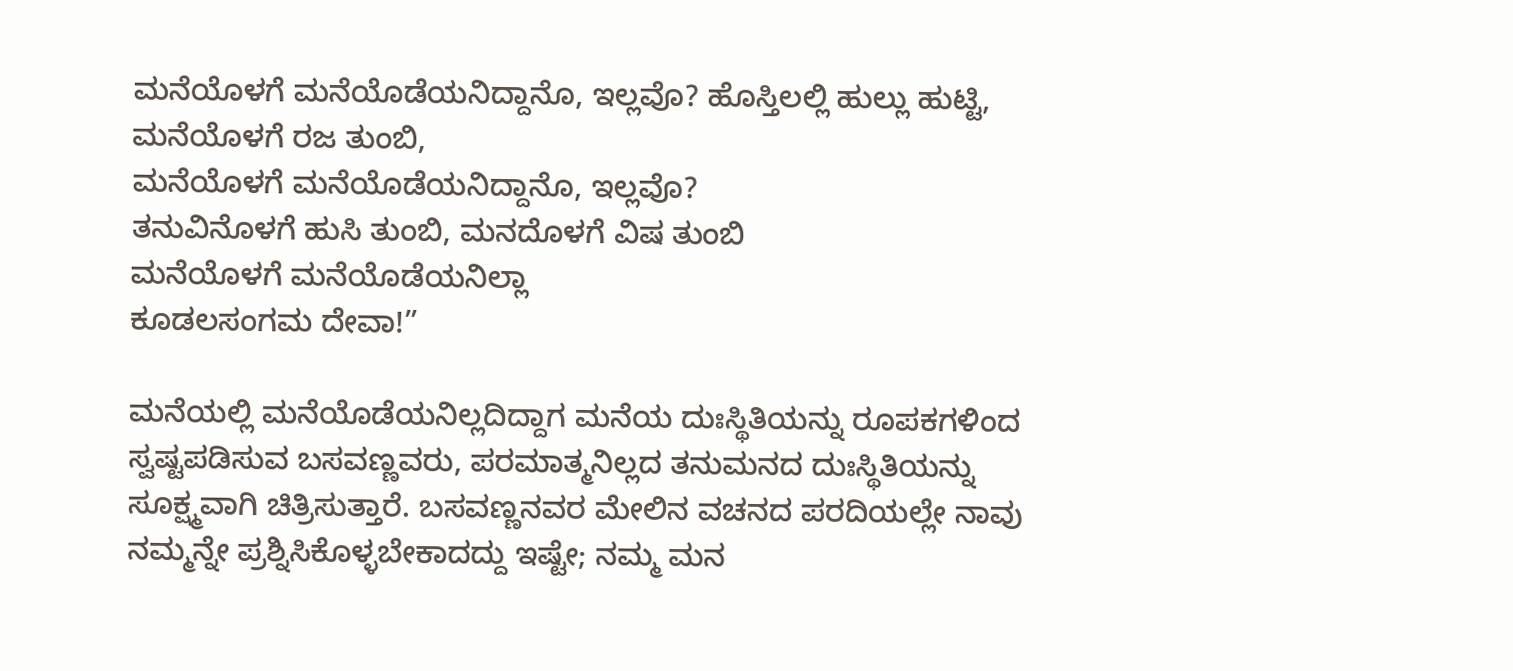ಮನೆಯೊಳಗೆ ಮನೆಯೊಡೆಯನಿದ್ದಾನೊ, ಇಲ್ಲವೊ? ಹೊಸ್ತಿಲಲ್ಲಿ ಹುಲ್ಲು ಹುಟ್ಟಿ, ಮನೆಯೊಳಗೆ ರಜ ತುಂಬಿ,
ಮನೆಯೊಳಗೆ ಮನೆಯೊಡೆಯನಿದ್ದಾನೊ, ಇಲ್ಲವೊ?
ತನುವಿನೊಳಗೆ ಹುಸಿ ತುಂಬಿ, ಮನದೊಳಗೆ ವಿಷ ತುಂಬಿ
ಮನೆಯೊಳಗೆ ಮನೆಯೊಡೆಯನಿಲ್ಲಾ
ಕೂಡಲಸಂಗಮ ದೇವಾ!”

ಮನೆಯಲ್ಲಿ ಮನೆಯೊಡೆಯನಿಲ್ಲದಿದ್ದಾಗ ಮನೆಯ ದುಃಸ್ಥಿತಿಯನ್ನು ರೂಪಕಗಳಿಂದ ಸ್ವಷ್ಟಪಡಿಸುವ ಬಸವಣ್ಣವರು, ಪರಮಾತ್ಮನಿಲ್ಲದ ತನುಮನದ ದುಃಸ್ಥಿತಿಯನ್ನು ಸೂಕ್ಷ್ಮವಾಗಿ ಚಿತ್ರಿಸುತ್ತಾರೆ. ಬಸವಣ್ಣನವರ ಮೇಲಿನ ವಚನದ ಪರದಿಯಲ್ಲೇ ನಾವು ನಮ್ಮನ್ನೇ ಪ್ರಶ್ನಿಸಿಕೊಳ್ಳಬೇಕಾದದ್ದು ಇಷ್ಟೇ; ನಮ್ಮ ಮನ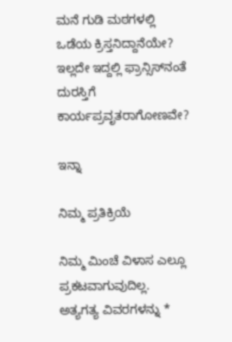ಮನೆ ಗುಡಿ ಮಠಗಳಲ್ಲಿ ಒಡೆಯ ಕ್ರಿಸ್ತನಿದ್ದಾನೆಯೇ? ಇಲ್ಲದೇ ಇದ್ದಲ್ಲಿ ಫ್ರಾನ್ಸಿಸ್‍ನಂತೆ ದುರಸ್ತಿಗೆ ಕಾರ್ಯಪ್ರವೃತರಾಗೋಣವೇ?

ಇನ್ನಾ

ನಿಮ್ಮ ಪ್ರತಿಕ್ರಿಯೆ

ನಿಮ್ಮ ಮಿಂಚೆ ವಿಳಾಸ ಎಲ್ಲೂ ಪ್ರಕಟವಾಗುವುದಿಲ್ಲ. ಅತ್ಯಗತ್ಯ ವಿವರಗಳನ್ನು *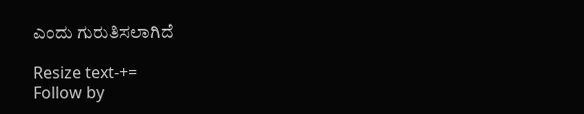ಎಂದು ಗುರುತಿಸಲಾಗಿದೆ

Resize text-+=
Follow by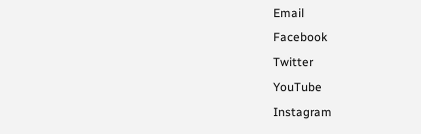Email
Facebook
Twitter
YouTube
Instagram